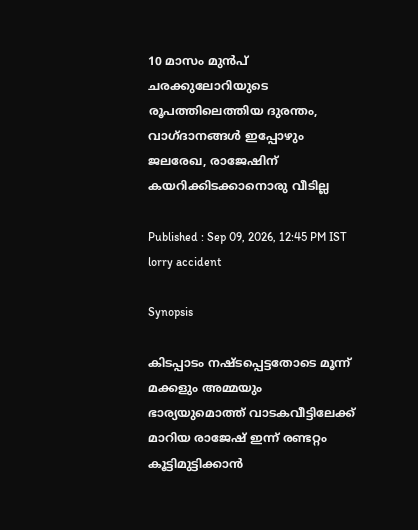10 മാസം മുൻപ് ചരക്കുലോറിയുടെ രൂപത്തിലെത്തിയ ദുരന്തം, വാഗ്ദാനങ്ങൾ‌ ഇപ്പോഴും ജലരേഖ, രാജേഷിന് കയറിക്കിടക്കാനൊരു വീടില്ല

Published : Sep 09, 2026, 12:45 PM IST
lorry accident

Synopsis

കിടപ്പാടം നഷ്ടപ്പെട്ടതോടെ മൂന്ന് മക്കളും അമ്മയും ഭാര്യയുമൊത്ത് വാടകവീട്ടിലേക്ക് മാറിയ രാജേഷ് ഇന്ന് രണ്ടറ്റം കൂട്ടിമുട്ടിക്കാൻ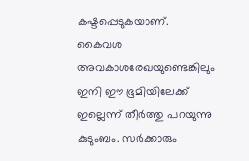കഷ്ടപ്പെടുകയാണ്. കൈവശ അവകാശരേഖയുണ്ടെങ്കിലും ഇനി ഈ ഭൂമിയിലേക്ക് ഇല്ലെന്ന് തീർത്തു പറയുന്നു കുടുംബം. സർക്കാരും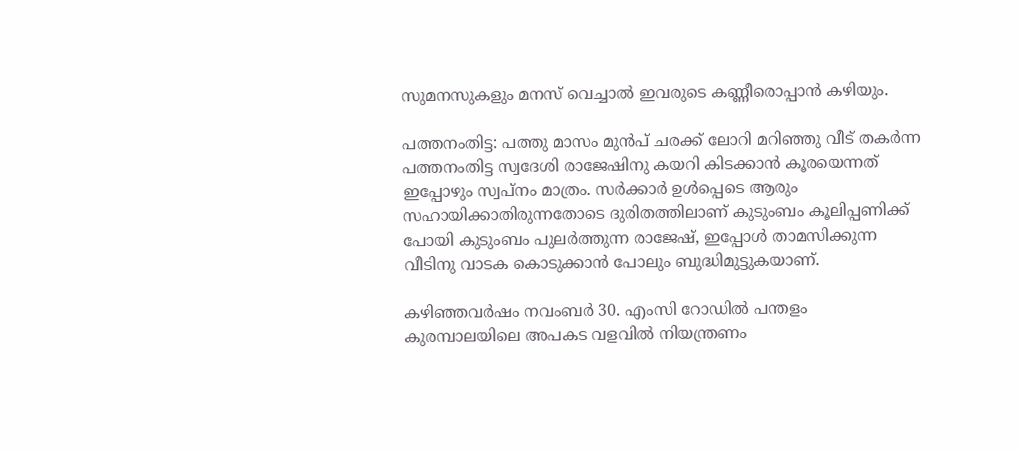സുമനസുകളും മനസ് വെച്ചാൽ ഇവരുടെ കണ്ണീരൊപ്പാൻ കഴിയും.

പത്തനംതിട്ട: പത്തു മാസം മുൻപ് ചരക്ക് ലോറി മറിഞ്ഞു വീട് തകർന്ന പത്തനംതിട്ട സ്വദേശി രാജേഷിനു കയറി കിടക്കാൻ കൂരയെന്നത് ഇപ്പോഴും സ്വപ്നം മാത്രം. സർക്കാർ ഉൾപ്പെടെ ആരും സഹായിക്കാതിരുന്നതോടെ ദുരിതത്തിലാണ് കുടുംബം കൂലിപ്പണിക്ക് പോയി കുടുംബം പുലർത്തുന്ന രാജേഷ്, ഇപ്പോൾ താമസിക്കുന്ന വീടിനു വാടക കൊടുക്കാൻ പോലും ബുദ്ധിമുട്ടുകയാണ്.

കഴിഞ്ഞവർഷം നവംബർ 30. എംസി റോഡിൽ പന്തളം കുരമ്പാലയിലെ അപകട വളവിൽ നിയന്ത്രണം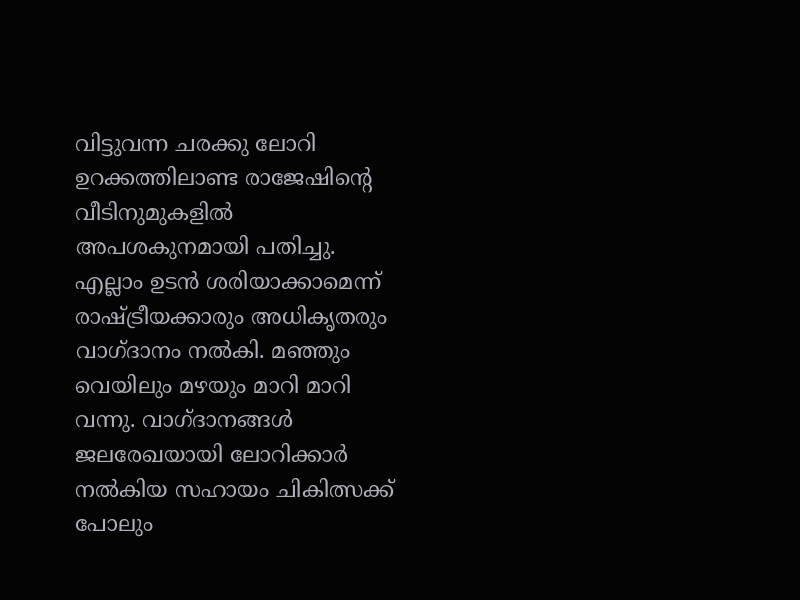വിട്ടുവന്ന ചരക്കു ലോറി ഉറക്കത്തിലാണ്ട രാജേഷിന്റെ വീടിനുമുകളിൽ അപശകുനമായി പതിച്ചു. എല്ലാം ഉടൻ ശരിയാക്കാമെന്ന് രാഷ്ട്രീയക്കാരും അധികൃതരും വാഗ്ദാനം നൽകി. മഞ്ഞും വെയിലും മഴയും മാറി മാറി വന്നു. വാഗ്ദാനങ്ങൾ ജലരേഖയായി ലോറിക്കാർ നൽകിയ സഹായം ചികിത്സക്ക് പോലും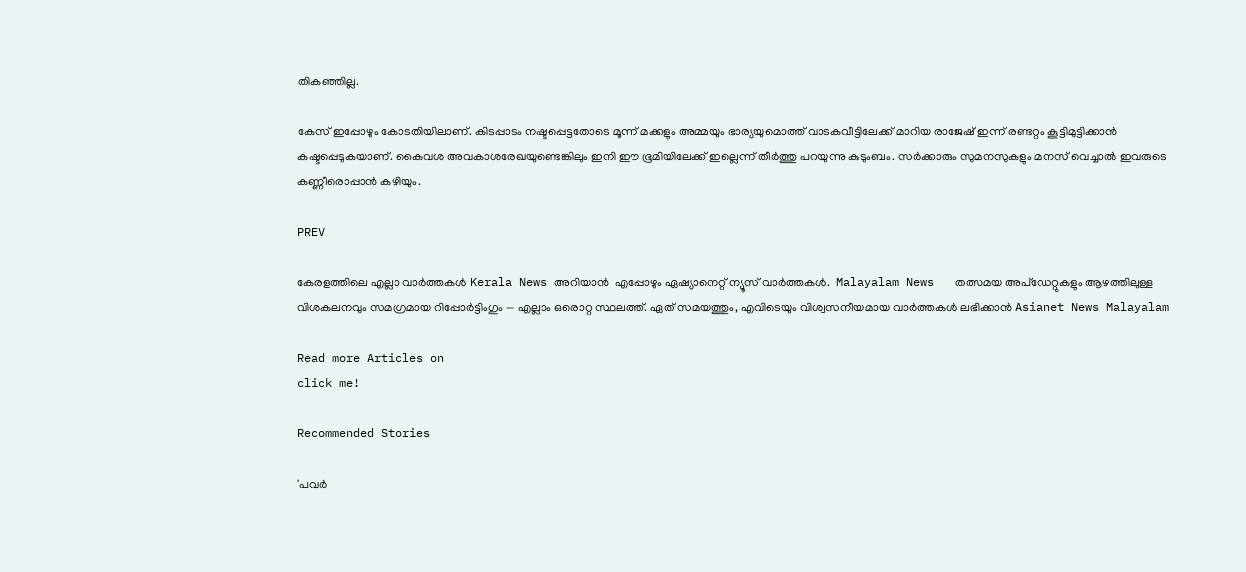തികഞ്ഞില്ല.

കേസ് ഇപ്പോഴും കോടതിയിലാണ്. കിടപ്പാടം നഷ്ടപ്പെട്ടതോടെ മൂന്ന് മക്കളും അമ്മയും ഭാര്യയുമൊത്ത് വാടകവീട്ടിലേക്ക് മാറിയ രാജേഷ് ഇന്ന് രണ്ടറ്റം കൂട്ടിമുട്ടിക്കാൻ കഷ്ടപ്പെടുകയാണ്. കൈവശ അവകാശരേഖയുണ്ടെങ്കിലും ഇനി ഈ ഭൂമിയിലേക്ക് ഇല്ലെന്ന് തീർത്തു പറയുന്നു കുടുംബം. സർക്കാരും സുമനസുകളും മനസ് വെച്ചാൽ ഇവരുടെ കണ്ണീരൊപ്പാൻ കഴിയും.

PREV

കേരളത്തിലെ എല്ലാ വാർത്തകൾ Kerala News അറിയാൻ  എപ്പോഴും ഏഷ്യാനെറ്റ് ന്യൂസ് വാർത്തകൾ.  Malayalam News   തത്സമയ അപ്‌ഡേറ്റുകളും ആഴത്തിലുള്ള വിശകലനവും സമഗ്രമായ റിപ്പോർട്ടിംഗും — എല്ലാം ഒരൊറ്റ സ്ഥലത്ത്. ഏത് സമയത്തും, എവിടെയും വിശ്വസനീയമായ വാർത്തകൾ ലഭിക്കാൻ Asianet News Malayalam

Read more Articles on
click me!

Recommended Stories

'പവർ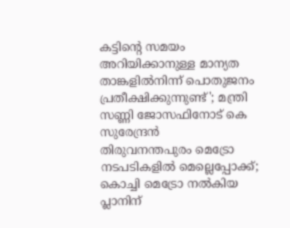കട്ടിന്റെ സമയം അറിയിക്കാനുള്ള മാന്യത താങ്കളിൽനിന്ന് പൊതുജനം പ്രതീക്ഷിക്കുന്നുണ്ട്'; മന്ത്രി സണ്ണി ജോസഫിനോട് കെ സുരേന്ദ്രൻ
തിരുവനന്തപുരം മെട്രോ നടപടികളിൽ മെല്ലെപ്പോക്ക്; കൊച്ചി മെട്രോ നൽകിയ പ്ലാനിന്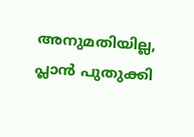അനുമതിയില്ല, പ്ലാൻ പുതുക്കി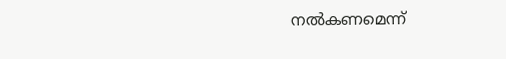നൽകണമെന്ന്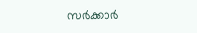സർക്കാ‍ർ